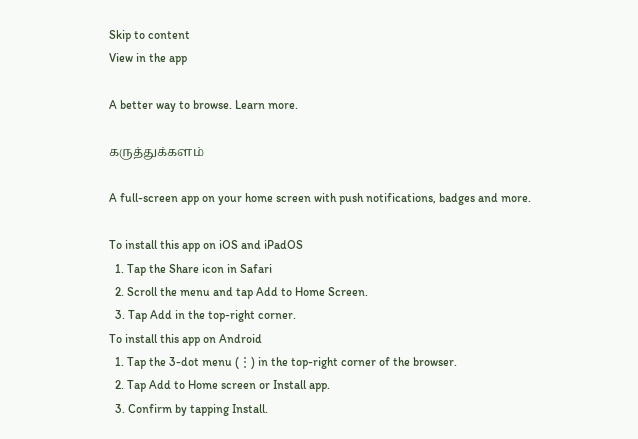Skip to content
View in the app

A better way to browse. Learn more.

கருத்துக்களம்

A full-screen app on your home screen with push notifications, badges and more.

To install this app on iOS and iPadOS
  1. Tap the Share icon in Safari
  2. Scroll the menu and tap Add to Home Screen.
  3. Tap Add in the top-right corner.
To install this app on Android
  1. Tap the 3-dot menu (⋮) in the top-right corner of the browser.
  2. Tap Add to Home screen or Install app.
  3. Confirm by tapping Install.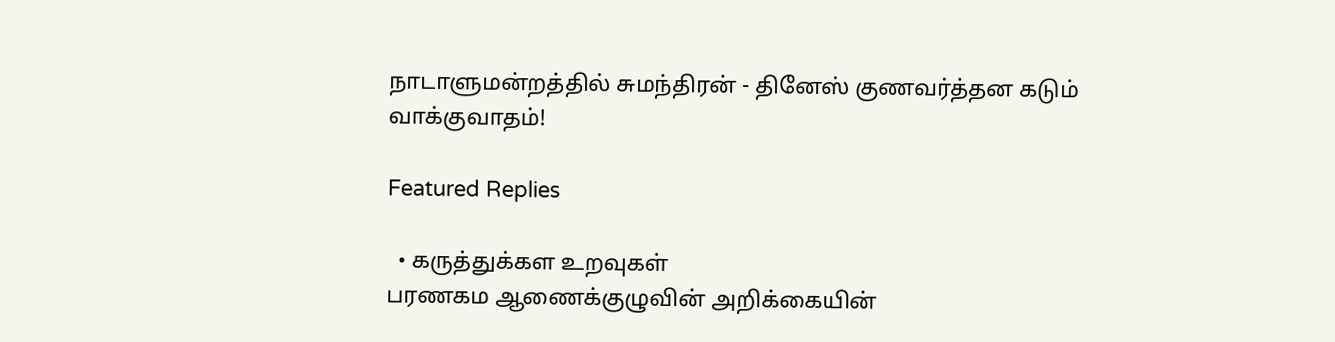நாடாளுமன்றத்தில் சுமந்திரன் - தினேஸ் குணவர்த்தன கடும் வாக்குவாதம்!

Featured Replies

  • கருத்துக்கள உறவுகள்
பரணகம ஆணைக்குழுவின் அறிக்கையின்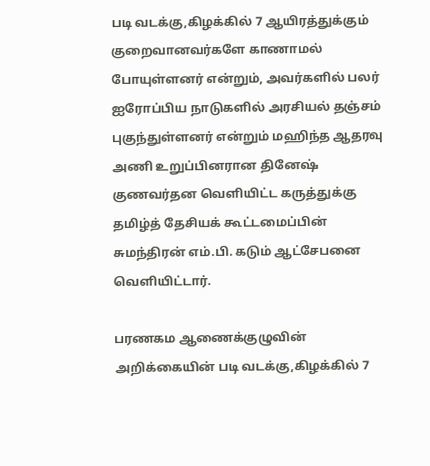படி வடக்கு,கிழக்கில் 7 ஆயிரத்துக்கும் குறைவானவர்களே காணாமல் போயுள்ளனர் என்றும், அவர்களில் பலர் ஐரோப்பிய நாடுகளில் அரசியல் தஞ்சம் புகுந்துள்ளனர் என்றும் மஹிந்த ஆதரவு அணி உறுப்பினரான தினேஷ் குணவர்தன வெளியிட்ட கருத்துக்கு தமிழ்த் தேசியக் கூட்டமைப்பின் சுமந்திரன் எம்.பி. கடும் ஆட்சேபனை வெளியிட்டார்.

பரணகம ஆணைக்குழுவின் அறிக்கையின் படி வடக்கு,கிழக்கில் 7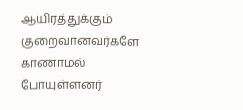ஆயிரத்துக்கும் குறைவானவர்களே காணாமல் போயுள்ளனர்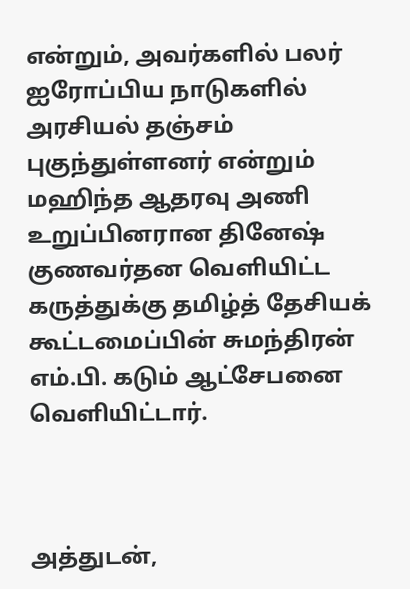என்றும், அவர்களில் பலர் ஐரோப்பிய நாடுகளில் அரசியல் தஞ்சம் புகுந்துள்ளனர் என்றும் மஹிந்த ஆதரவு அணி உறுப்பினரான தினேஷ் குணவர்தன வெளியிட்ட கருத்துக்கு தமிழ்த் தேசியக் கூட்டமைப்பின் சுமந்திரன் எம்.பி. கடும் ஆட்சேபனை வெளியிட்டார்.



அத்துடன்,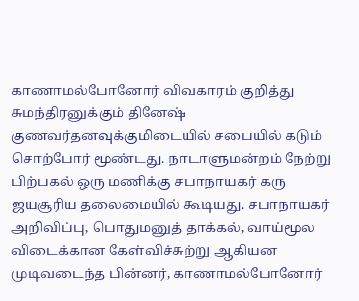காணாமல்போனோர் விவகாரம் குறித்து சுமந்திரனுக்கும் தினேஷ் குணவர்தனவுக்குமிடையில் சபையில் கடும் சொற்போர் மூண்டது. நாடாளுமன்றம் நேற்று பிற்பகல் ஒரு மணிக்கு சபாநாயகர் கரு ஜயசூரிய தலைமையில் கூடியது. சபாநாயகர் அறிவிப்பு, பொதுமனுத் தாக்கல், வாய்மூல விடைக்கான கேள்விச்சுற்று ஆகியன முடிவடைந்த பின்னர், காணாமல்போனோர்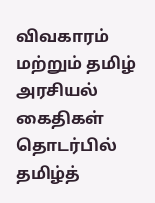விவகாரம் மற்றும் தமிழ் அரசியல் கைதிகள் தொடர்பில் தமிழ்த்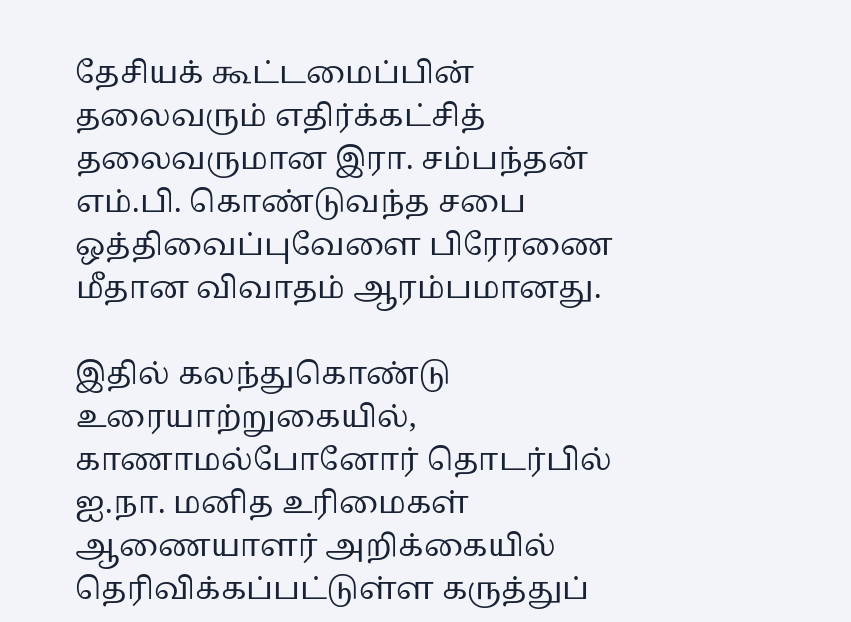தேசியக் கூட்டமைப்பின் தலைவரும் எதிர்க்கட்சித் தலைவருமான இரா. சம்பந்தன் எம்.பி. கொண்டுவந்த சபை ஒத்திவைப்புவேளை பிரேரணை மீதான விவாதம் ஆரம்பமானது.

இதில் கலந்துகொண்டு உரையாற்றுகையில், காணாமல்போனோர் தொடர்பில் ஐ.நா. மனித உரிமைகள் ஆணையாளர் அறிக்கையில் தெரிவிக்கப்பட்டுள்ள கருத்துப்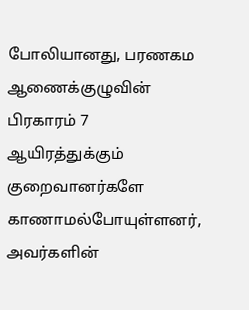போலியானது, பரணகம ஆணைக்குழுவின் பிரகாரம் 7 ஆயிரத்துக்கும் குறைவானர்களே காணாமல்போயுள்ளனர், அவர்களின்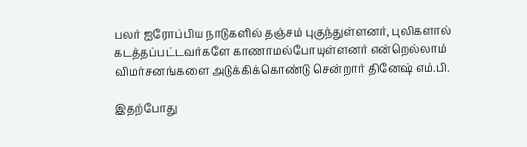பலர் ஐரோப்பிய நாடுகளில் தஞ்சம் புகுந்துள்ளனர், புலிகளால் கடத்தப்பட்டவர்களே காணாமல்போயுள்ளனர் என்றெல்லாம் விமர்சனங்களை அடுக்கிக்கொண்டு சென்றார் தினேஷ் எம்.பி.

இதற்போது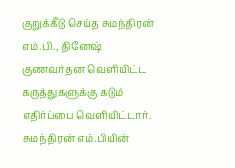குறுக்கீடு செய்த சுமந்திரன் எம்.பி., தினேஷ் குணவர்தன வெளியிட்ட கருத்துகளுக்கு கடும் எதிர்ப்பை வெளியிட்டார். சுமந்திரன் எம்.பியின்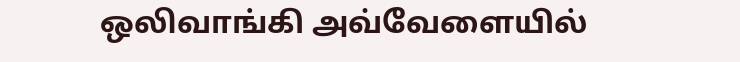ஒலிவாங்கி அவ்வேளையில்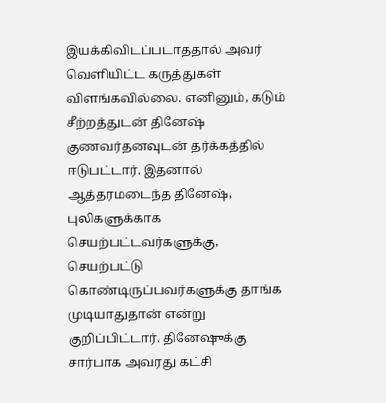இயக்கிவிடப்படாததால் அவர் வெளியிட்ட கருத்துகள் விளங்கவில்லை. எனினும், கடும் சீற்றத்துடன் தினேஷ் குணவர்தனவுடன் தர்க்கத்தில் ஈடுபட்டார். இதனால் ஆத்தரமடைந்த தினேஷ், புலிகளுக்காக செயற்பட்டவர்களுக்கு, செயற்பட்டு கொண்டிருப்பவர்களுக்கு தாங்க முடியாதுதான் என்று குறிப்பிட்டார். தினேஷுக்கு சார்பாக அவரது கட்சி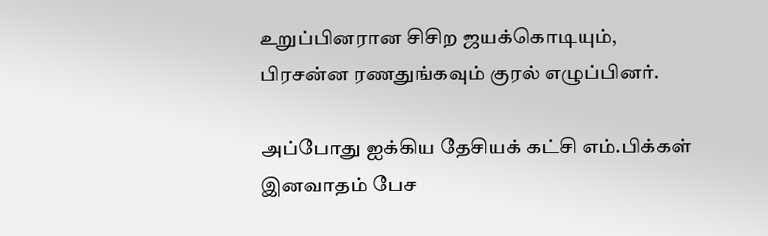உறுப்பினரான சிசிற ஜயக்கொடியும், பிரசன்ன ரணதுங்கவும் குரல் எழுப்பினர்.

அப்போது ஐக்கிய தேசியக் கட்சி எம்.பிக்கள் இனவாதம் பேச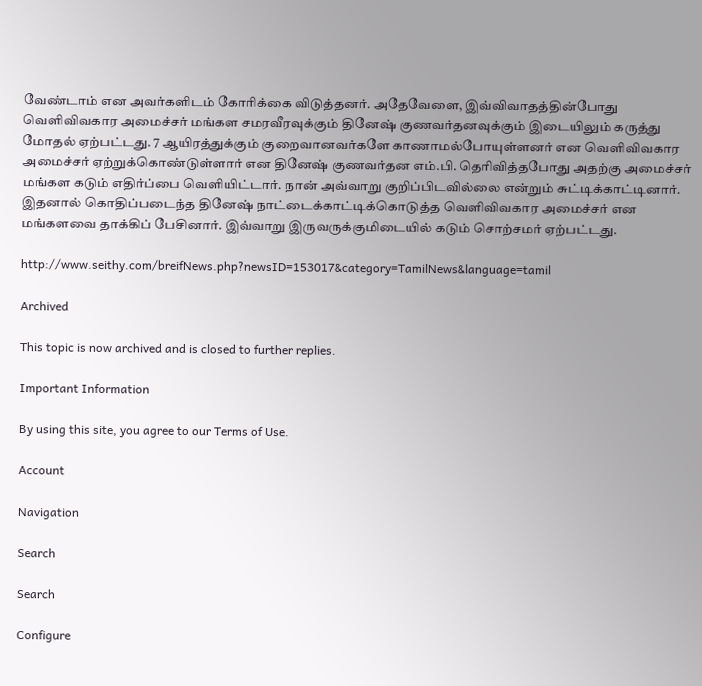வேண்டாம் என அவர்களிடம் கோரிக்கை விடுத்தனர். அதேவேளை, இவ்விவாதத்தின்போது வெளிவிவகார அமைச்சர் மங்கள சமரவீரவுக்கும் தினேஷ் குணவர்தனவுக்கும் இடையிலும் கருத்து மோதல் ஏற்பட்டது. 7 ஆயிரத்துக்கும் குறைவானவர்களே காணாமல்போயுள்ளனர் என வெளிவிவகார அமைச்சர் ஏற்றுக்கொண்டுள்ளார் என தினேஷ் குணவர்தன எம்.பி. தெரிவித்தபோது அதற்கு அமைச்சர் மங்கள கடும் எதிர்ப்பை வெளியிட்டார். நான் அவ்வாறு குறிப்பிடவில்லை என்றும் சுட்டிக்காட்டினார். இதனால் கொதிப்படைந்த தினேஷ் நாட்டைக்காட்டிக்கொடுத்த வெளிவிவகார அமைச்சர் என மங்களவை தாக்கிப் பேசினார். இவ்வாறு இருவருக்குமிடையில் கடும் சொற்சமர் ஏற்பட்டது.

http://www.seithy.com/breifNews.php?newsID=153017&category=TamilNews&language=tamil

Archived

This topic is now archived and is closed to further replies.

Important Information

By using this site, you agree to our Terms of Use.

Account

Navigation

Search

Search

Configure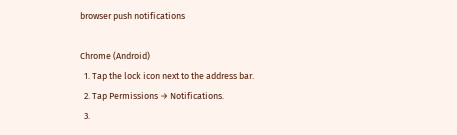browser push notifications

Chrome (Android)
  1. Tap the lock icon next to the address bar.
  2. Tap Permissions → Notifications.
  3.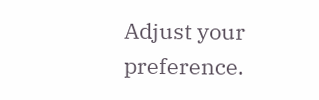Adjust your preference.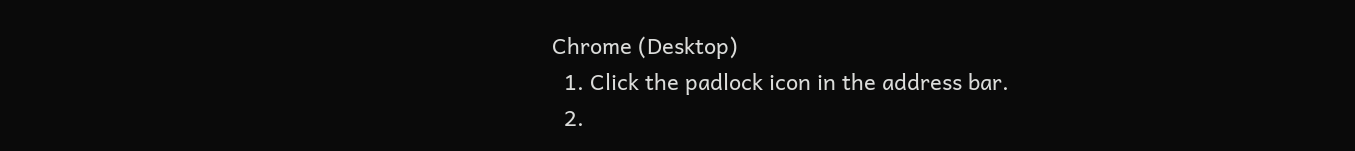Chrome (Desktop)
  1. Click the padlock icon in the address bar.
  2.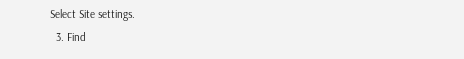Select Site settings.
  3. Find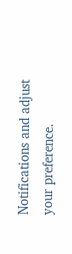Notifications and adjust your preference.